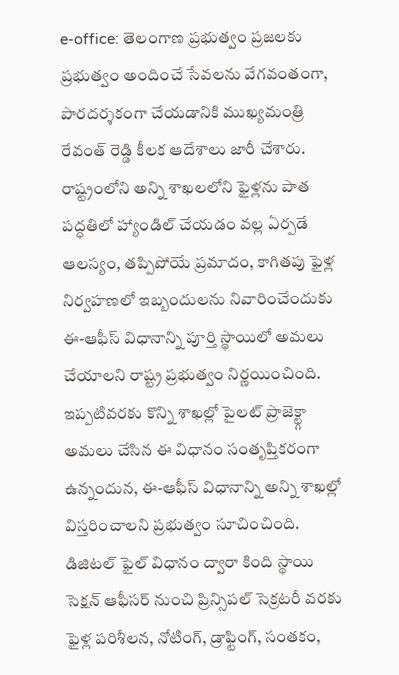e-office: తెలంగాణ ప్రభుత్వం ప్రజలకు ప్రభుత్వం అందించే సేవలను వేగవంతంగా, పారదర్శకంగా చేయడానికి ముఖ్యమంత్రి రేవంత్ రెడ్డి కీలక ఆదేశాలు జారీ చేశారు. రాష్ట్రంలోని అన్ని శాఖలలోని ఫైళ్లను పాత పద్ధతిలో హ్యాండిల్ చేయడం వల్ల ఏర్పడే ఆలస్యం, తప్పిపోయే ప్రమాదం, కాగితపు ఫైళ్ల నిర్వహణలో ఇబ్బందులను నివారించేందుకు ఈ-ఆఫీస్ విధానాన్ని పూర్తి స్థాయిలో అమలు చేయాలని రాష్ట్ర ప్రభుత్వం నిర్ణయించింది.
ఇప్పటివరకు కొన్ని శాఖల్లో పైలట్ ప్రాజెక్ట్గా అమలు చేసిన ఈ విధానం సంతృప్తికరంగా ఉన్నందున, ఈ-ఆఫీస్ విధానాన్ని అన్ని శాఖల్లో విస్తరించాలని ప్రభుత్వం సూచించింది. డిజిటల్ ఫైల్ విధానం ద్వారా కింది స్థాయి సెక్షన్ ఆఫీసర్ నుంచి ప్రిన్సిపల్ సెక్రటరీ వరకు ఫైళ్ల పరిశీలన, నోటింగ్, డ్రాఫ్టింగ్, సంతకం,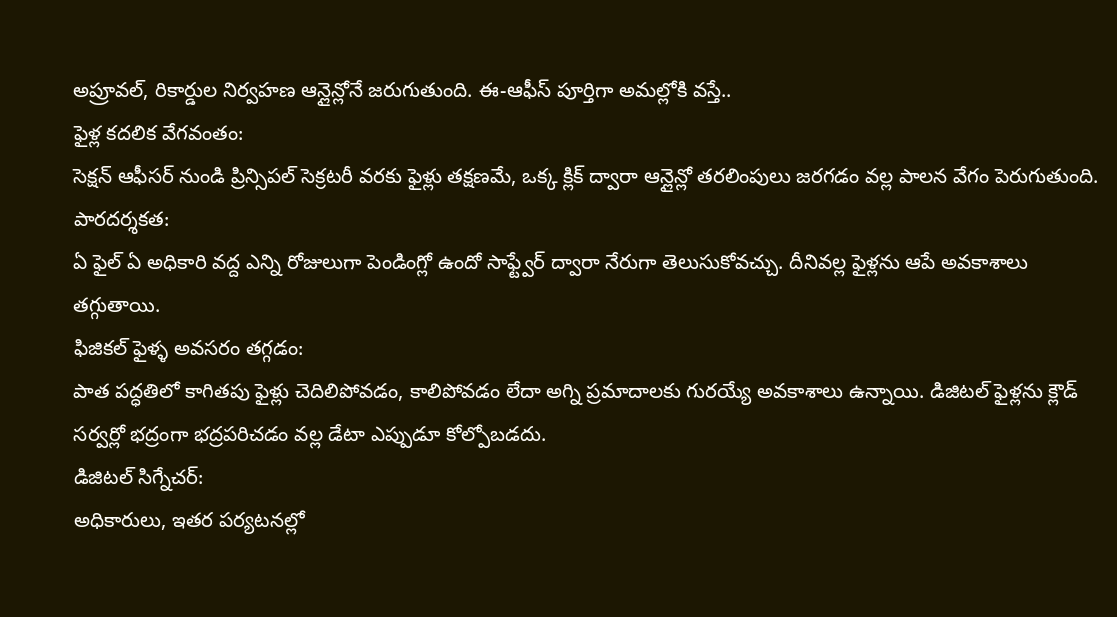అప్రూవల్, రికార్డుల నిర్వహణ ఆన్లైన్లోనే జరుగుతుంది. ఈ-ఆఫీస్ పూర్తిగా అమల్లోకి వస్తే..
ఫైళ్ల కదలిక వేగవంతం:
సెక్షన్ ఆఫీసర్ నుండి ప్రిన్సిపల్ సెక్రటరీ వరకు ఫైళ్లు తక్షణమే, ఒక్క క్లిక్ ద్వారా ఆన్లైన్లో తరలింపులు జరగడం వల్ల పాలన వేగం పెరుగుతుంది.
పారదర్శకత:
ఏ ఫైల్ ఏ అధికారి వద్ద ఎన్ని రోజులుగా పెండింగ్లో ఉందో సాఫ్ట్వేర్ ద్వారా నేరుగా తెలుసుకోవచ్చు. దీనివల్ల ఫైళ్లను ఆపే అవకాశాలు తగ్గుతాయి.
ఫిజికల్ ఫైళ్ళ అవసరం తగ్గడం:
పాత పద్ధతిలో కాగితపు ఫైళ్లు చెదిలిపోవడం, కాలిపోవడం లేదా అగ్ని ప్రమాదాలకు గురయ్యే అవకాశాలు ఉన్నాయి. డిజిటల్ ఫైళ్లను క్లౌడ్ సర్వర్లో భద్రంగా భద్రపరిచడం వల్ల డేటా ఎప్పుడూ కోల్పోబడదు.
డిజిటల్ సిగ్నేచర్:
అధికారులు, ఇతర పర్యటనల్లో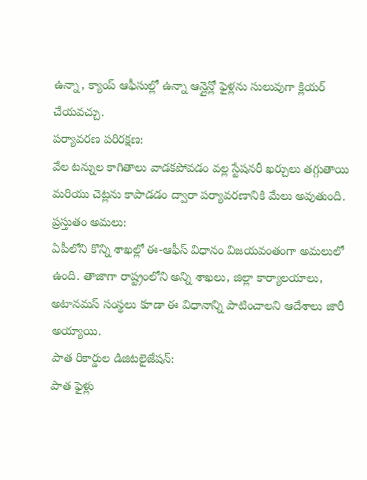ఉన్నా, క్యాంప్ ఆఫీసుల్లో ఉన్నా ఆన్లైన్లో ఫైళ్లను సులువుగా క్లియర్ చేయవచ్చు.
పర్యావరణ పరిరక్షణ:
వేల టన్నుల కాగితాలు వాడకపోవడం వల్ల స్టేషనరీ ఖర్చులు తగ్గుతాయి మరియు చెట్లను కాపాడడం ద్వారా పర్యావరణానికి మేలు అవుతుంది.
ప్రస్తుతం అమలు:
ఏపీలోని కొన్ని శాఖల్లో ఈ-ఆఫీస్ విధానం విజయవంతంగా అమలులో ఉంది. తాజాగా రాష్ట్రంలోని అన్ని శాఖలు, జిల్లా కార్యాలయాలు, అటానమస్ సంస్థలు కూడా ఈ విధానాన్ని పాటించాలని ఆదేశాలు జారీ అయ్యాయి.
పాత రికార్డుల డిజిటలైజేషన్:
పాత ఫైళ్లు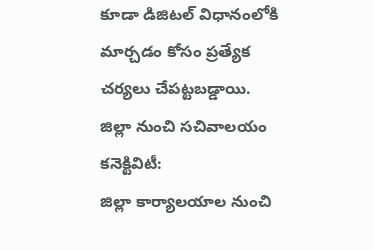కూడా డిజిటల్ విధానంలోకి మార్చడం కోసం ప్రత్యేక చర్యలు చేపట్టబడ్డాయి.
జిల్లా నుంచి సచివాలయం కనెక్టివిటీ:
జిల్లా కార్యాలయాల నుంచి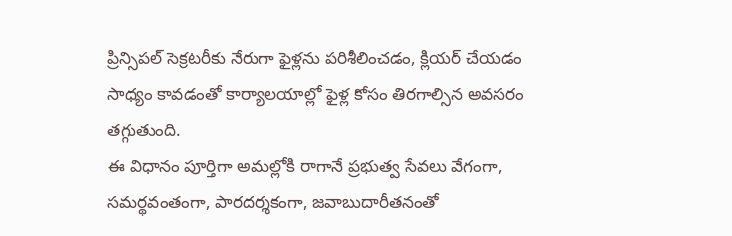ప్రిన్సిపల్ సెక్రటరీకు నేరుగా ఫైళ్లను పరిశీలించడం, క్లియర్ చేయడం సాధ్యం కావడంతో కార్యాలయాల్లో ఫైళ్ల కోసం తిరగాల్సిన అవసరం తగ్గుతుంది.
ఈ విధానం పూర్తిగా అమల్లోకి రాగానే ప్రభుత్వ సేవలు వేగంగా, సమర్థవంతంగా, పారదర్శకంగా, జవాబుదారీతనంతో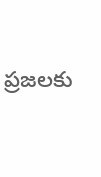ప్రజలకు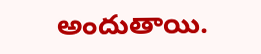అందుతాయి.